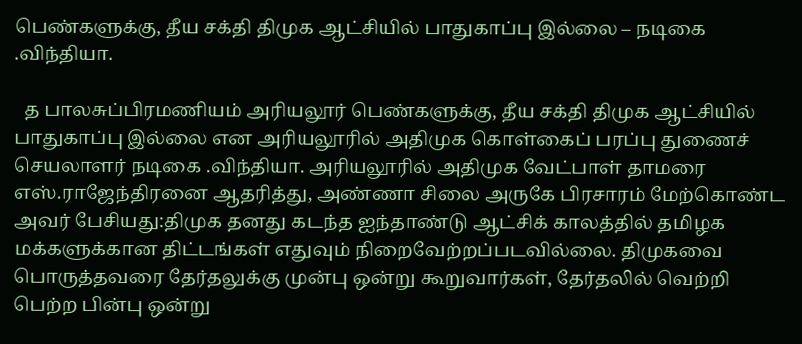பெண்களுக்கு, தீய சக்தி திமுக ஆட்சியில் பாதுகாப்பு இல்லை – நடிகை .விந்தியா.

  த பாலசுப்பிரமணியம் அரியலூர் பெண்களுக்கு, தீய சக்தி திமுக ஆட்சியில் பாதுகாப்பு இல்லை என அரியலூரில் அதிமுக கொள்கைப் பரப்பு துணைச் செயலாளர் நடிகை .விந்தியா. அரியலூரில் அதிமுக வேட்பாள் தாமரை எஸ்.ராஜேந்திரனை ஆதரித்து, அண்ணா சிலை அருகே பிரசாரம் மேற்கொண்ட அவர் பேசியது:திமுக தனது கடந்த ஐந்தாண்டு ஆட்சிக் காலத்தில் தமிழக மக்களுக்கான திட்டங்கள் எதுவும் நிறைவேற்றப்படவில்லை. திமுகவை பொருத்தவரை தேர்தலுக்கு முன்பு ஒன்று கூறுவார்கள், தேர்தலில் வெற்றி பெற்ற பின்பு ஒன்று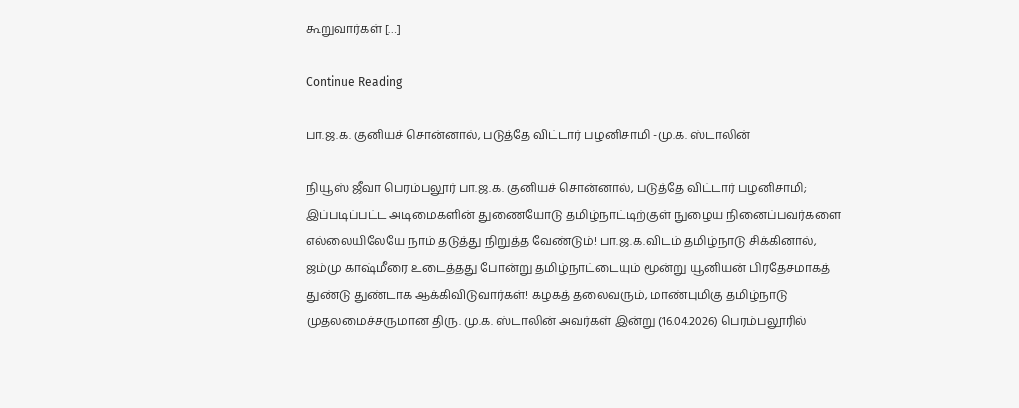கூறுவார்கள் […]

Continue Reading

பா.ஜ.க. குனியச் சொன்னால், படுத்தே விட்டார் பழனிசாமி -மு.க. ஸ்டாலின்

நியூஸ் ஜீவா பெரம்பலூர் பா.ஜ.க. குனியச் சொன்னால், படுத்தே விட்டார் பழனிசாமி; இப்படிப்பட்ட அடிமைகளின் துணையோடு தமிழ்நாட்டிற்குள் நுழைய நினைப்பவர்களை எல்லையிலேயே நாம் தடுத்து நிறுத்த வேண்டும்! பா.ஜ.க.விடம் தமிழ்நாடு சிக்கினால், ஜம்மு காஷ்மீரை உடைத்தது போன்று தமிழ்நாட்டையும் மூன்று யூனியன் பிரதேசமாகத் துண்டு துண்டாக ஆக்கிவிடுவார்கள்! கழகத் தலைவரும், மாண்புமிகு தமிழ்நாடு முதலமைச்சருமான திரு. மு.க. ஸ்டாலின் அவர்கள் இன்று (16.04.2026) பெரம்பலூரில்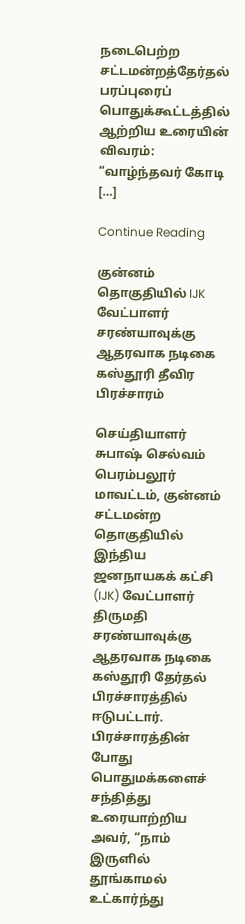நடைபெற்ற சட்டமன்றத்தேர்தல் பரப்புரைப் பொதுக்கூட்டத்தில் ஆற்றிய உரையின் விவரம்: “வாழ்ந்தவர் கோடி […]

Continue Reading

குன்னம் தொகுதியில் IJK வேட்பாளர் சரண்யாவுக்கு ஆதரவாக நடிகை கஸ்தூரி தீவிர பிரச்சாரம்

செய்தியாளர் சுபாஷ் செல்வம் பெரம்பலூர் மாவட்டம், குன்னம் சட்டமன்ற தொகுதியில் இந்திய ஜனநாயகக் கட்சி (IJK) வேட்பாளர் திருமதி சரண்யாவுக்கு ஆதரவாக நடிகை கஸ்தூரி தேர்தல் பிரச்சாரத்தில் ஈடுபட்டார். பிரச்சாரத்தின் போது பொதுமக்களைச் சந்தித்து உரையாற்றிய அவர், “நாம் இருளில் தூங்காமல் உட்கார்ந்து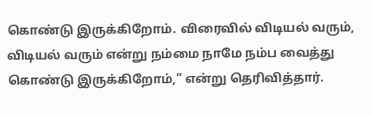கொண்டு இருக்கிறோம். விரைவில் விடியல் வரும், விடியல் வரும் என்று நம்மை நாமே நம்ப வைத்து கொண்டு இருக்கிறோம்,” என்று தெரிவித்தார்.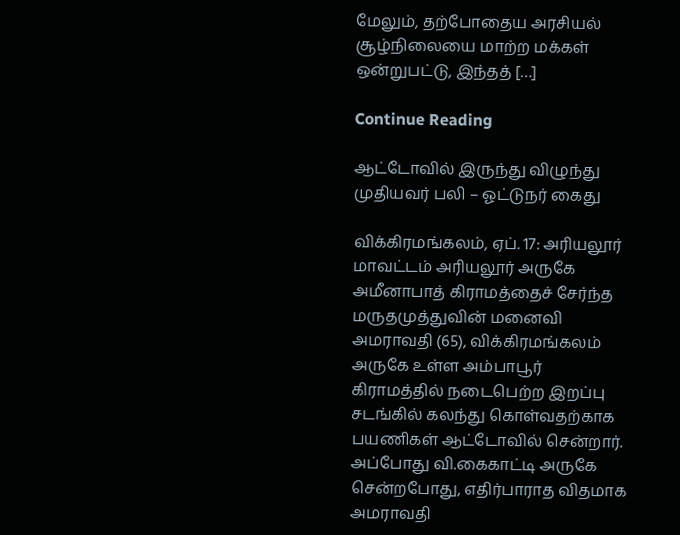மேலும், தற்போதைய அரசியல் சூழ்நிலையை மாற்ற மக்கள் ஒன்றுபட்டு, இந்தத் […]

Continue Reading

ஆட்டோவில் இருந்து விழுந்து முதியவர் பலி – ஓட்டுநர் கைது

விக்கிரமங்கலம், ஏப். 17: அரியலூர் மாவட்டம் அரியலூர் அருகே அமீனாபாத் கிராமத்தைச் சேர்ந்த மருதமுத்துவின் மனைவி அமராவதி (65), விக்கிரமங்கலம் அருகே உள்ள அம்பாபூர் கிராமத்தில் நடைபெற்ற இறப்பு சடங்கில் கலந்து கொள்வதற்காக பயணிகள் ஆட்டோவில் சென்றார். அப்போது வி.கைகாட்டி அருகே சென்றபோது, எதிர்பாராத விதமாக அமராவதி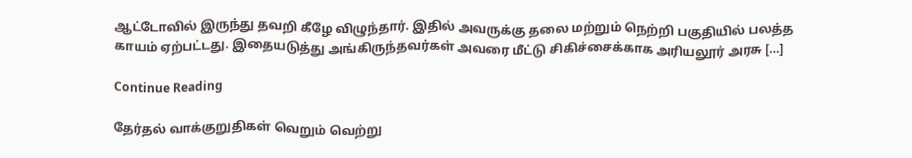ஆட்டோவில் இருந்து தவறி கீழே விழுந்தார். இதில் அவருக்கு தலை மற்றும் நெற்றி பகுதியில் பலத்த காயம் ஏற்பட்டது. இதையடுத்து அங்கிருந்தவர்கள் அவரை மீட்டு சிகிச்சைக்காக அரியலூர் அரசு […]

Continue Reading

தேர்தல் வாக்குறுதிகள் வெறும் வெற்று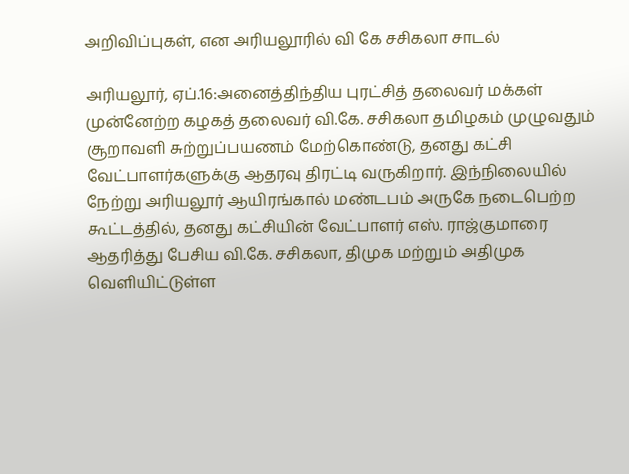அறிவிப்புகள், என அரியலூரில் வி கே சசிகலா சாடல்

அரியலூர், ஏப்.16:அனைத்திந்திய புரட்சித் தலைவர் மக்கள் முன்னேற்ற கழகத் தலைவர் வி.கே. சசிகலா தமிழகம் முழுவதும் சூறாவளி சுற்றுப்பயணம் மேற்கொண்டு, தனது கட்சி வேட்பாளர்களுக்கு ஆதரவு திரட்டி வருகிறார். இந்நிலையில் நேற்று அரியலூர் ஆயிரங்கால் மண்டபம் அருகே நடைபெற்ற கூட்டத்தில், தனது கட்சியின் வேட்பாளர் எஸ். ராஜ்குமாரை ஆதரித்து பேசிய வி.கே. சசிகலா, திமுக மற்றும் அதிமுக வெளியிட்டுள்ள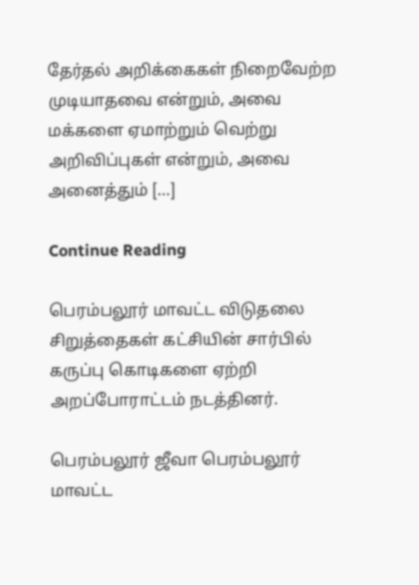தேர்தல் அறிக்கைகள் நிறைவேற்ற முடியாதவை என்றும், அவை மக்களை ஏமாற்றும் வெற்று அறிவிப்புகள் என்றும், அவை அனைத்தும் […]

Continue Reading

பெரம்பலூர் மாவட்ட விடுதலை சிறுத்தைகள் கட்சியின் சார்பில் கருப்பு கொடிகளை ஏற்றி அறப்போராட்டம் நடத்தினர்.

பெரம்பலூர் ஜீவா பெரம்பலூர் மாவட்ட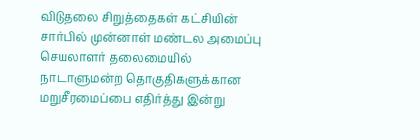விடுதலை சிறுத்தைகள் கட்சியின் சார்பில் முன்னாள் மண்டல அமைப்பு செயலாளர் தலைமையில் நாடாளுமன்ற தொகுதிகளுக்கான மறுசீரமைப்பை எதிர்த்து இன்று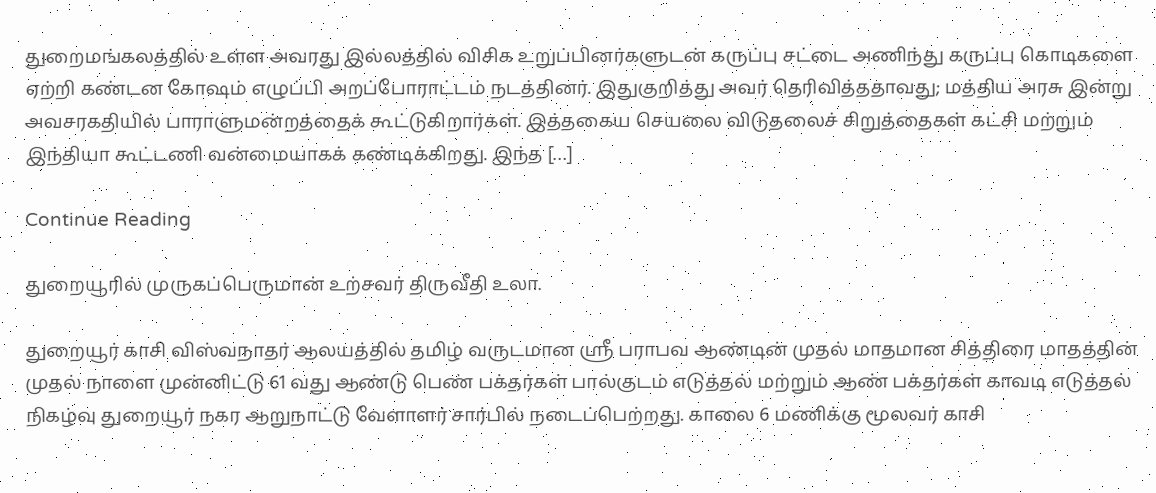துறைமங்கலத்தில் உள்ள அவரது இல்லத்தில் விசிக உறுப்பினர்களுடன் கருப்பு சட்டை அணிந்து கருப்பு கொடிகளை ஏற்றி கண்டன கோஷம் எழுப்பி அறப்போராட்டம் நடத்தினர். இதுகுறித்து அவர் தெரிவித்ததாவது; மத்திய அரசு இன்று அவசரகதியில் பாராளுமன்றத்தைக் கூட்டுகிறார்கள். இத்தகைய செயலை விடுதலைச் சிறுத்தைகள் கட்சி மற்றும் இந்தியா கூட்டணி வன்மையாகக் கண்டிக்கிறது. இந்த […]

Continue Reading

துறையூரில் முருகப்பெருமான் உற்சவர் திருவீதி உலா.

துறையூர் காசி விஸ்வநாதர் ஆலயத்தில் தமிழ் வருடமான ஸ்ரீ பராபவ ஆண்டின் முதல் மாதமான சித்திரை மாதத்தின் முதல் நாளை முன்னிட்டு 61 வது ஆண்டு பெண் பக்தர்கள் பால்குடம் எடுத்தல் மற்றும் ஆண் பக்தர்கள் காவடி எடுத்தல் நிகழ்வு துறையூர் நகர ஆறுநாட்டு வேளாளர் சார்பில் நடைப்பெற்றது. காலை 6 மணிக்கு மூலவர் காசி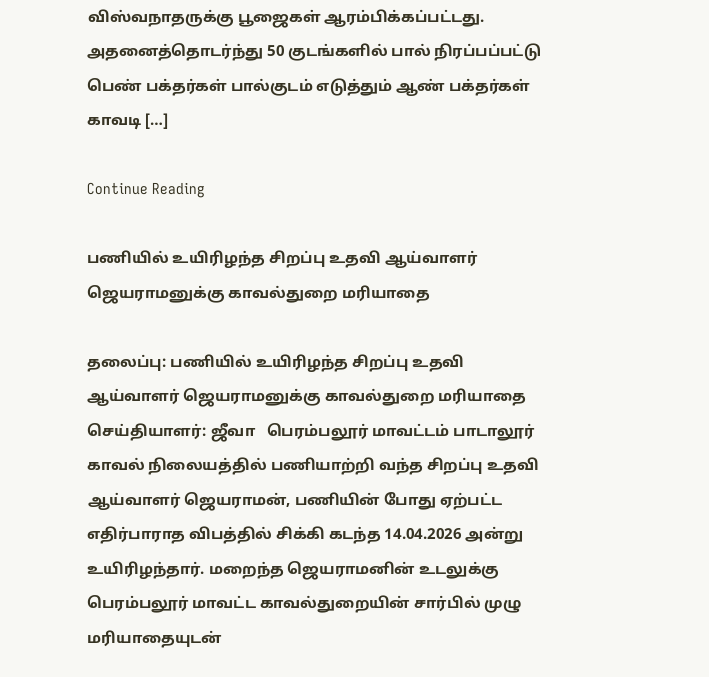விஸ்வநாதருக்கு பூஜைகள் ஆரம்பிக்கப்பட்டது. அதனைத்தொடர்ந்து 50 குடங்களில் பால் நிரப்பப்பட்டு பெண் பக்தர்கள் பால்குடம் எடுத்தும் ஆண் பக்தர்கள் காவடி […]

Continue Reading

பணியில் உயிரிழந்த சிறப்பு உதவி ஆய்வாளர் ஜெயராமனுக்கு காவல்துறை மரியாதை

தலைப்பு: பணியில் உயிரிழந்த சிறப்பு உதவி ஆய்வாளர் ஜெயராமனுக்கு காவல்துறை மரியாதை   செய்தியாளர்: ஜீவா   பெரம்பலூர் மாவட்டம் பாடாலூர் காவல் நிலையத்தில் பணியாற்றி வந்த சிறப்பு உதவி ஆய்வாளர் ஜெயராமன், பணியின் போது ஏற்பட்ட எதிர்பாராத விபத்தில் சிக்கி கடந்த 14.04.2026 அன்று உயிரிழந்தார். மறைந்த ஜெயராமனின் உடலுக்கு பெரம்பலூர் மாவட்ட காவல்துறையின் சார்பில் முழு மரியாதையுடன்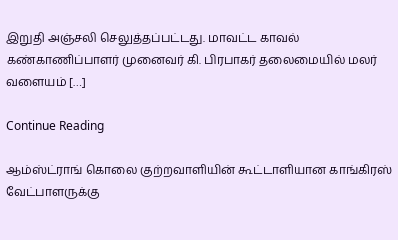இறுதி அஞ்சலி செலுத்தப்பட்டது. மாவட்ட காவல் கண்காணிப்பாளர் முனைவர் கி. பிரபாகர் தலைமையில் மலர் வளையம் […]

Continue Reading

ஆம்ஸ்ட்ராங் கொலை குற்றவாளியின் கூட்டாளியான காங்கிரஸ் வேட்பாளருக்கு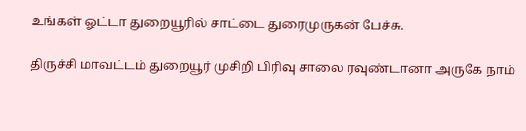உங்கள் ஓட்டா துறையூரில் சாட்டை துரைமுருகன் பேச்சு.

திருச்சி மாவட்டம் துறையூர் முசிறி பிரிவு சாலை ரவுண்டானா அருகே நாம்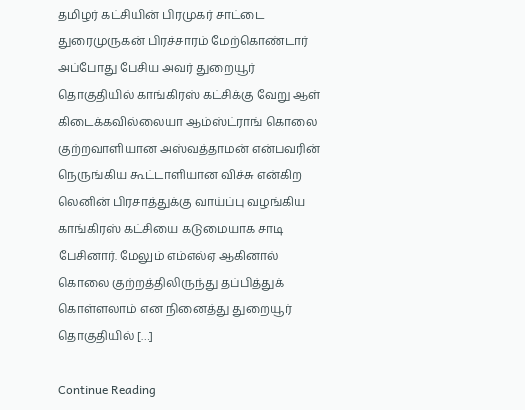தமிழர் கட்சியின் பிரமுகர் சாட்டை துரைமுருகன் பிரச்சாரம் மேற்கொண்டார் அப்போது பேசிய அவர் துறையூர் தொகுதியில் காங்கிரஸ் கட்சிக்கு வேறு ஆள் கிடைக்கவில்லையா ஆம்ஸ்ட்ராங் கொலை குற்றவாளியான அஸ்வத்தாமன் என்பவரின் நெருங்கிய கூட்டாளியான விச்சு என்கிற லெனின் பிரசாத்துக்கு வாய்ப்பு வழங்கிய காங்கிரஸ் கட்சியை கடுமையாக சாடி பேசினார். மேலும் எம்எல்ஏ ஆகினால் கொலை குற்றத்திலிருந்து தப்பித்துக் கொள்ளலாம் என நினைத்து துறையூர் தொகுதியில் […]

Continue Reading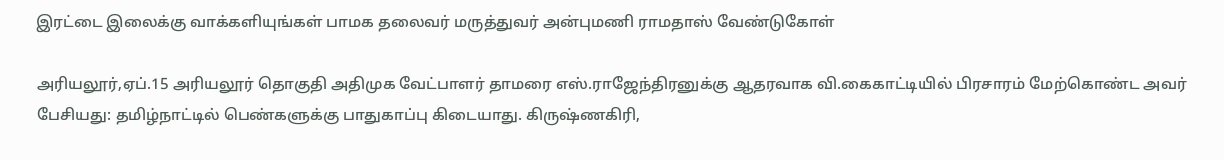இரட்டை இலைக்கு வாக்களியுங்கள் பாமக தலைவர் மருத்துவர் அன்புமணி ராமதாஸ் வேண்டுகோள்

அரியலூர்,ஏப்.15 அரியலூர் தொகுதி அதிமுக வேட்பாளர் தாமரை எஸ்.ராஜேந்திரனுக்கு ஆதரவாக வி.கைகாட்டியில் பிரசாரம் மேற்கொண்ட அவர் பேசியது: தமிழ்நாட்டில் பெண்களுக்கு பாதுகாப்பு கிடையாது. கிருஷ்ணகிரி,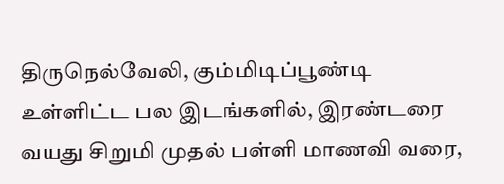திருநெல்வேலி, கும்மிடிப்பூண்டி உள்ளிட்ட பல இடங்களில், இரண்டரை வயது சிறுமி முதல் பள்ளி மாணவி வரை,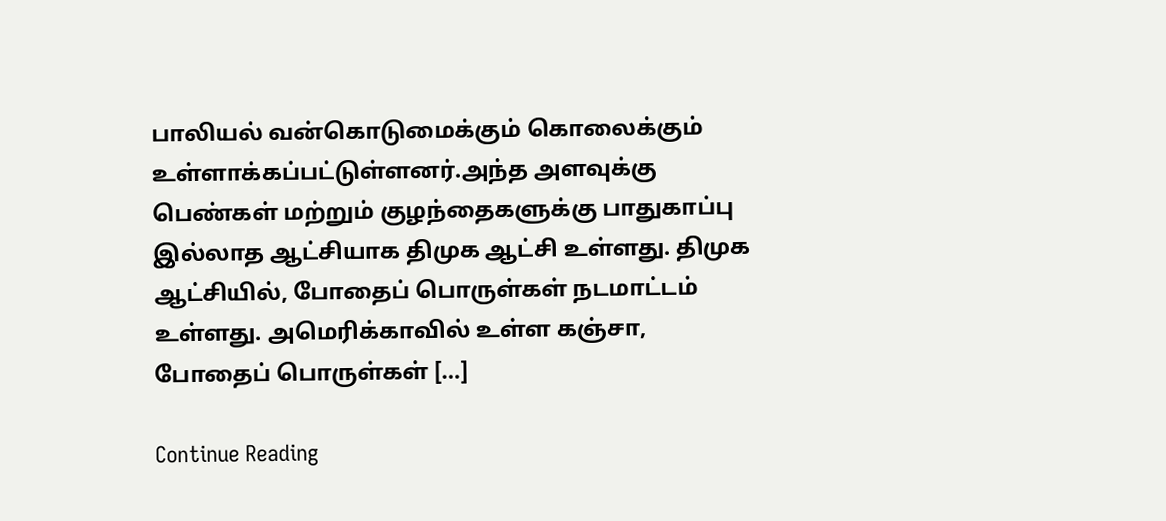பாலியல் வன்கொடுமைக்கும் கொலைக்கும் உள்ளாக்கப்பட்டுள்ளனர்.அந்த அளவுக்கு பெண்கள் மற்றும் குழந்தைகளுக்கு பாதுகாப்பு இல்லாத ஆட்சியாக திமுக ஆட்சி உள்ளது. திமுக ஆட்சியில், போதைப் பொருள்கள் நடமாட்டம் உள்ளது. அமெரிக்காவில் உள்ள கஞ்சா, போதைப் பொருள்கள் […]

Continue Reading